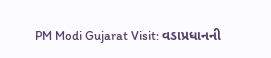PM Modi Gujarat Visit: વડાપ્રધાનની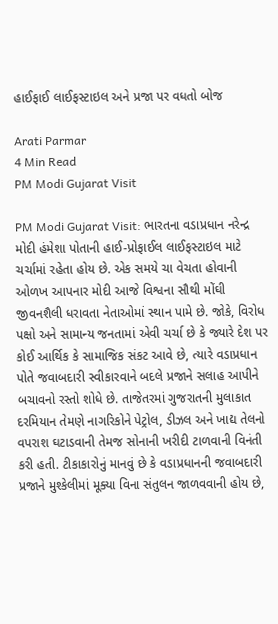હાઈફાઈ લાઈફસ્ટાઇલ અને પ્રજા પર વધતો બોજ

Arati Parmar
4 Min Read
PM Modi Gujarat Visit

PM Modi Gujarat Visit: ભારતના વડાપ્રધાન નરેન્દ્ર મોદી હંમેશા પોતાની હાઈ-પ્રોફાઈલ લાઈફસ્ટાઇલ માટે ચર્ચામાં રહેતા હોય છે. એક સમયે ચા વેચતા હોવાની ઓળખ આપનાર મોદી આજે વિશ્વના સૌથી મોંઘી જીવનશૈલી ધરાવતા નેતાઓમાં સ્થાન પામે છે. જોકે, વિરોધ પક્ષો અને સામાન્ય જનતામાં એવી ચર્ચા છે કે જ્યારે દેશ પર કોઈ આર્થિક કે સામાજિક સંકટ આવે છે, ત્યારે વડાપ્રધાન પોતે જવાબદારી સ્વીકારવાને બદલે પ્રજાને સલાહ આપીને બચાવનો રસ્તો શોધે છે. તાજેતરમાં ગુજરાતની મુલાકાત દરમિયાન તેમણે નાગરિકોને પેટ્રોલ, ડીઝલ અને ખાદ્ય તેલનો વપરાશ ઘટાડવાની તેમજ સોનાની ખરીદી ટાળવાની વિનંતી કરી હતી. ટીકાકારોનું માનવું છે કે વડાપ્રધાનની જવાબદારી પ્રજાને મુશ્કેલીમાં મૂક્યા વિના સંતુલન જાળવવાની હોય છે,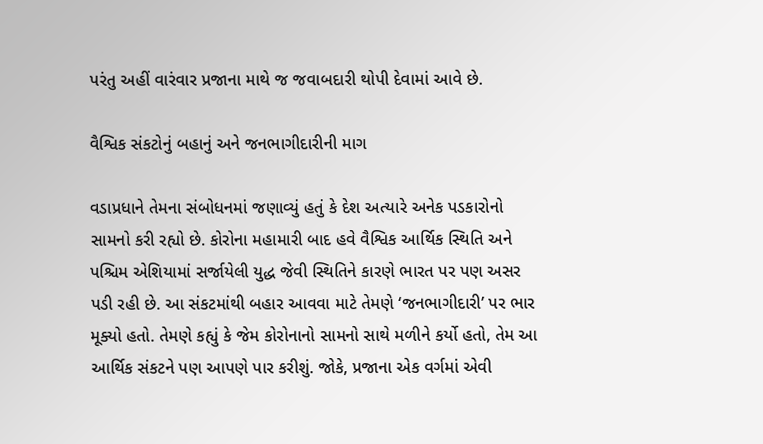પરંતુ અહીં વારંવાર પ્રજાના માથે જ જવાબદારી થોપી દેવામાં આવે છે.

વૈશ્વિક સંકટોનું બહાનું અને જનભાગીદારીની માગ

વડાપ્રધાને તેમના સંબોધનમાં જણાવ્યું હતું કે દેશ અત્યારે અનેક પડકારોનો સામનો કરી રહ્યો છે. કોરોના મહામારી બાદ હવે વૈશ્વિક આર્થિક સ્થિતિ અને પશ્ચિમ એશિયામાં સર્જાયેલી યુદ્ધ જેવી સ્થિતિને કારણે ભારત પર પણ અસર પડી રહી છે. આ સંકટમાંથી બહાર આવવા માટે તેમણે ‘જનભાગીદારી’ પર ભાર મૂક્યો હતો. તેમણે કહ્યું કે જેમ કોરોનાનો સામનો સાથે મળીને કર્યો હતો, તેમ આ આર્થિક સંકટને પણ આપણે પાર કરીશું. જોકે, પ્રજાના એક વર્ગમાં એવી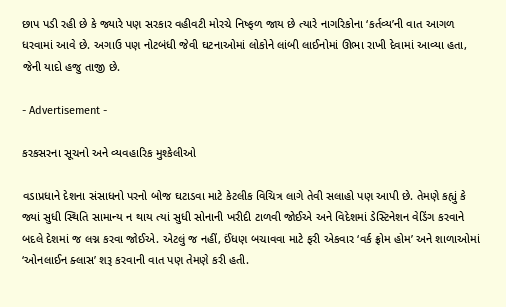છાપ પડી રહી છે કે જ્યારે પણ સરકાર વહીવટી મોરચે નિષ્ફળ જાય છે ત્યારે નાગરિકોના ‘કર્તવ્ય’ની વાત આગળ ધરવામાં આવે છે. અગાઉ પણ નોટબંધી જેવી ઘટનાઓમાં લોકોને લાંબી લાઈનોમાં ઊભા રાખી દેવામાં આવ્યા હતા, જેની યાદો હજુ તાજી છે.

- Advertisement -

કરકસરના સૂચનો અને વ્યવહારિક મુશ્કેલીઓ

વડાપ્રધાને દેશના સંસાધનો પરનો બોજ ઘટાડવા માટે કેટલીક વિચિત્ર લાગે તેવી સલાહો પણ આપી છે. તેમણે કહ્યું કે જ્યાં સુધી સ્થિતિ સામાન્ય ન થાય ત્યાં સુધી સોનાની ખરીદી ટાળવી જોઈએ અને વિદેશમાં ડેસ્ટિનેશન વેડિંગ કરવાને બદલે દેશમાં જ લગ્ન કરવા જોઈએ. એટલું જ નહીં, ઈંધણ બચાવવા માટે ફરી એકવાર ‘વર્ક ફ્રોમ હોમ’ અને શાળાઓમાં ‘ઓનલાઈન ક્લાસ’ શરૂ કરવાની વાત પણ તેમણે કરી હતી.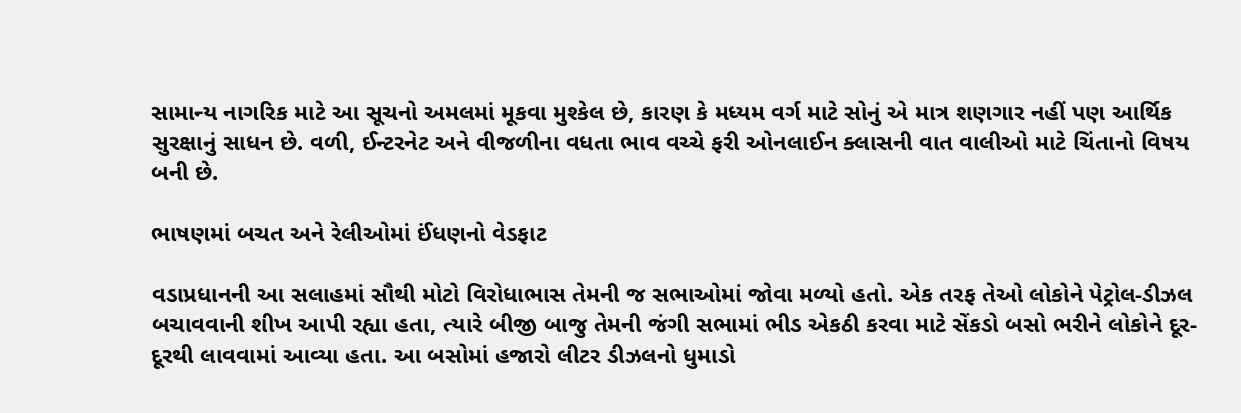સામાન્ય નાગરિક માટે આ સૂચનો અમલમાં મૂકવા મુશ્કેલ છે, કારણ કે મધ્યમ વર્ગ માટે સોનું એ માત્ર શણગાર નહીં પણ આર્થિક સુરક્ષાનું સાધન છે. વળી, ઈન્ટરનેટ અને વીજળીના વધતા ભાવ વચ્ચે ફરી ઓનલાઈન ક્લાસની વાત વાલીઓ માટે ચિંતાનો વિષય બની છે.

ભાષણમાં બચત અને રેલીઓમાં ઈંધણનો વેડફાટ

વડાપ્રધાનની આ સલાહમાં સૌથી મોટો વિરોધાભાસ તેમની જ સભાઓમાં જોવા મળ્યો હતો. એક તરફ તેઓ લોકોને પેટ્રોલ-ડીઝલ બચાવવાની શીખ આપી રહ્યા હતા, ત્યારે બીજી બાજુ તેમની જંગી સભામાં ભીડ એકઠી કરવા માટે સેંકડો બસો ભરીને લોકોને દૂર-દૂરથી લાવવામાં આવ્યા હતા. આ બસોમાં હજારો લીટર ડીઝલનો ધુમાડો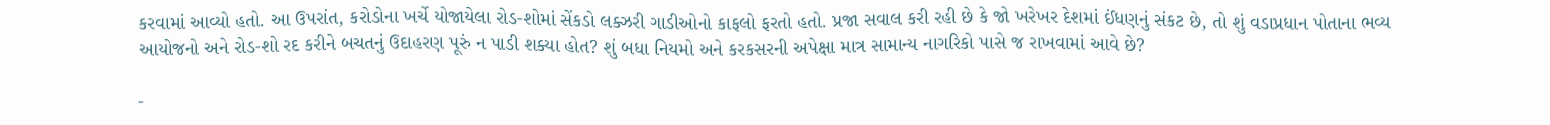કરવામાં આવ્યો હતો. આ ઉપરાંત, કરોડોના ખર્ચે યોજાયેલા રોડ-શોમાં સેંકડો લક્ઝરી ગાડીઓનો કાફલો ફરતો હતો. પ્રજા સવાલ કરી રહી છે કે જો ખરેખર દેશમાં ઈંધણનું સંકટ છે, તો શું વડાપ્રધાન પોતાના ભવ્ય આયોજનો અને રોડ-શો રદ કરીને બચતનું ઉદાહરણ પૂરું ન પાડી શક્યા હોત? શું બધા નિયમો અને કરકસરની અપેક્ષા માત્ર સામાન્ય નાગરિકો પાસે જ રાખવામાં આવે છે?

-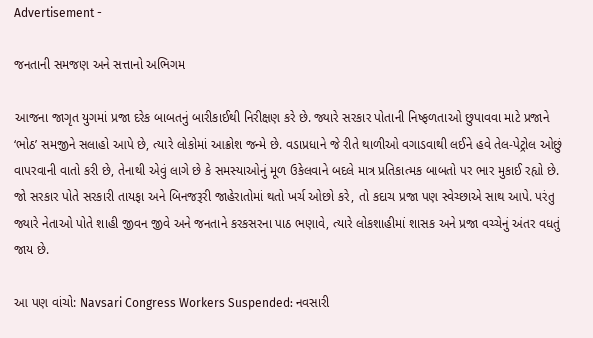Advertisement -

જનતાની સમજણ અને સત્તાનો અભિગમ

આજના જાગૃત યુગમાં પ્રજા દરેક બાબતનું બારીકાઈથી નિરીક્ષણ કરે છે. જ્યારે સરકાર પોતાની નિષ્ફળતાઓ છુપાવવા માટે પ્રજાને ‘ભોઠ’ સમજીને સલાહો આપે છે, ત્યારે લોકોમાં આક્રોશ જન્મે છે. વડાપ્રધાને જે રીતે થાળીઓ વગાડવાથી લઈને હવે તેલ-પેટ્રોલ ઓછું વાપરવાની વાતો કરી છે, તેનાથી એવું લાગે છે કે સમસ્યાઓનું મૂળ ઉકેલવાને બદલે માત્ર પ્રતિકાત્મક બાબતો પર ભાર મુકાઈ રહ્યો છે. જો સરકાર પોતે સરકારી તાયફા અને બિનજરૂરી જાહેરાતોમાં થતો ખર્ચ ઓછો કરે, તો કદાચ પ્રજા પણ સ્વેચ્છાએ સાથ આપે. પરંતુ જ્યારે નેતાઓ પોતે શાહી જીવન જીવે અને જનતાને કરકસરના પાઠ ભણાવે, ત્યારે લોકશાહીમાં શાસક અને પ્રજા વચ્ચેનું અંતર વધતું જાય છે.

આ પણ વાંચો: Navsari Congress Workers Suspended: નવસારી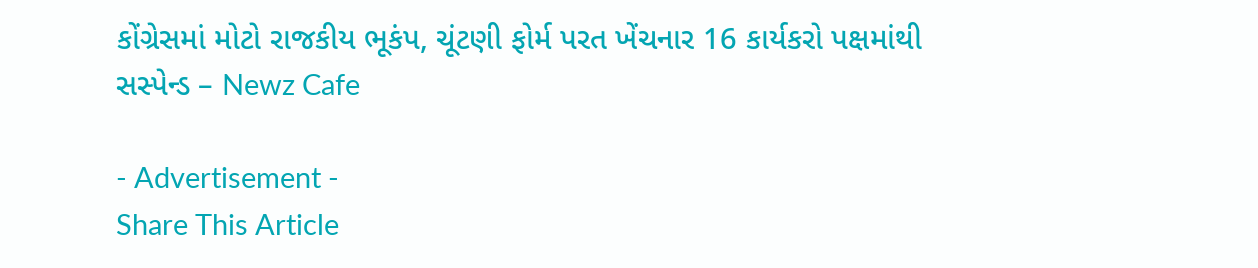કોંગ્રેસમાં મોટો રાજકીય ભૂકંપ, ચૂંટણી ફોર્મ પરત ખેંચનાર 16 કાર્યકરો પક્ષમાંથી સસ્પેન્ડ – Newz Cafe

- Advertisement -
Share This Article